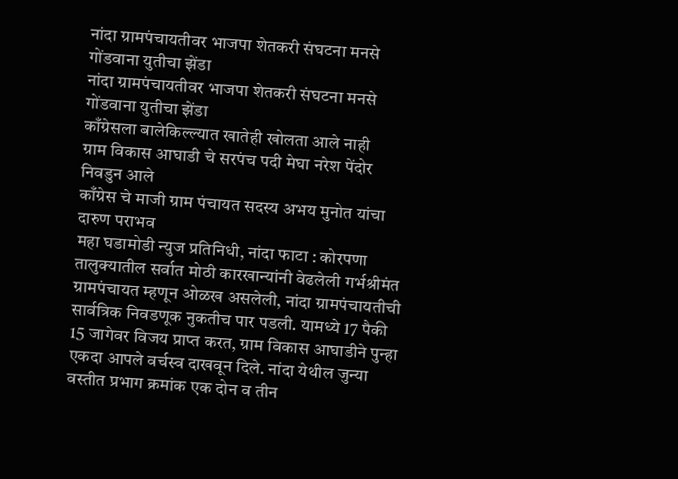नांदा ग्रामपंचायतीवर भाजपा शेतकरी संघटना मनसे गोंडवाना युतीचा झेंडा
नांदा ग्रामपंचायतीवर भाजपा शेतकरी संघटना मनसे गोंडवाना युतीचा झेंडा
काँग्रेसला बालेकिल्ल्यात खातेही खोलता आले नाही
ग्राम विकास आघाडी चे सरपंच पदी मेघा नरेश पेंदोर निवडुन आले
काँग्रेस चे माजी ग्राम पंचायत सदस्य अभय मुनोत यांचा दारुण पराभव
महा घडामोडी न्युज प्रतिनिधी, नांदा फाटा : कोरपणा तालुक्यातील सर्वात मोठी कारखान्यांनी वेढलेली गर्भश्रीमंत ग्रामपंचायत म्हणून ओळख असलेली, नांदा ग्रामपंचायतीची सार्वत्रिक निवडणूक नुकतीच पार पडली. यामध्ये 17 पैकी 15 जागेवर विजय प्राप्त करत, ग्राम विकास आघाडीने पुन्हा एकदा आपले वर्चस्व दाखवून दिले. नांदा येथील जुन्या वस्तीत प्रभाग क्रमांक एक दोन व तीन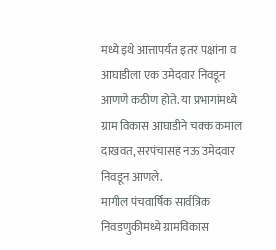मध्ये इथे आत्तापर्यंत इतर पक्षांना व आघाडीला एक उमेदवार निवडून आणणे कठीण होते. या प्रभागांमध्ये ग्राम विकास आघाडीने चक्क कमाल दाखवत, सरपंचासह नऊ उमेदवार निवडून आणले.
मागील पंचवार्षिक सार्वत्रिक निवडणुकीमध्ये ग्रामविकास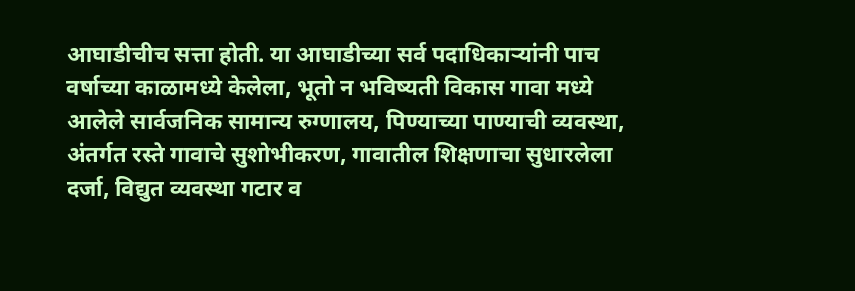आघाडीचीच सत्ता होती. या आघाडीच्या सर्व पदाधिकाऱ्यांनी पाच वर्षाच्या काळामध्ये केलेला, भूतो न भविष्यती विकास गावा मध्ये आलेले सार्वजनिक सामान्य रुग्णालय, पिण्याच्या पाण्याची व्यवस्था, अंतर्गत रस्ते गावाचे सुशोभीकरण, गावातील शिक्षणाचा सुधारलेला दर्जा, विद्युत व्यवस्था गटार व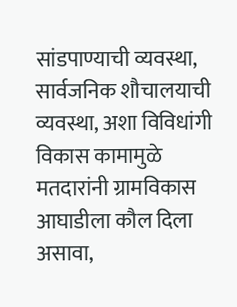सांडपाण्याची व्यवस्था, सार्वजनिक शौचालयाची व्यवस्था, अशा विविधांगी विकास कामामुळे मतदारांनी ग्रामविकास आघाडीला कौल दिला असावा,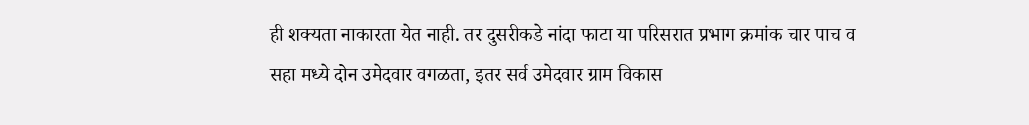ही शक्यता नाकारता येत नाही. तर दुसरीकडे नांदा फाटा या परिसरात प्रभाग क्रमांक चार पाच व सहा मध्ये दोन उमेदवार वगळता, इतर सर्व उमेदवार ग्राम विकास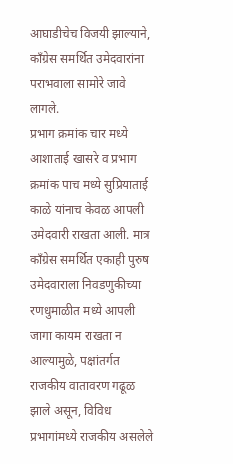आघाडीचेच विजयी झाल्याने, काँग्रेस समर्थित उमेदवारांना पराभवाला सामोरे जावे लागले.
प्रभाग क्रमांक चार मध्ये आशाताई खासरे व प्रभाग क्रमांक पाच मध्ये सुप्रियाताई काळे यांनाच केवळ आपली उमेदवारी राखता आली. मात्र काँग्रेस समर्थित एकाही पुरुष उमेदवाराला निवडणुकीच्या रणधुमाळीत मध्ये आपली जागा कायम राखता न आल्यामुळे, पक्षांतर्गत राजकीय वातावरण गढूळ झाले असून, विविध प्रभागांमध्ये राजकीय असलेले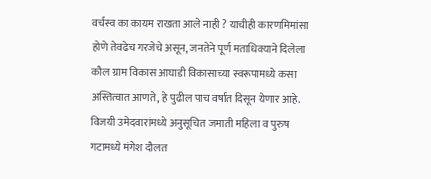वर्चस्व का कायम राखता आले नाही ? याचीही कारणमिमांसा होणे तेवढेच गरजेचे असून, जनतेने पूर्ण मताधिक्याने दिलेला कौल ग्राम विकास आघाडी विकासाच्या स्वरूपामध्ये कसा अस्तित्वात आणते, हे पुढील पाच वर्षात दिसून येणार आहे.
विजयी उमेदवारांमध्ये अनुसूचित जमाती महिला व पुरुष गटामध्ये मंगेश दौलत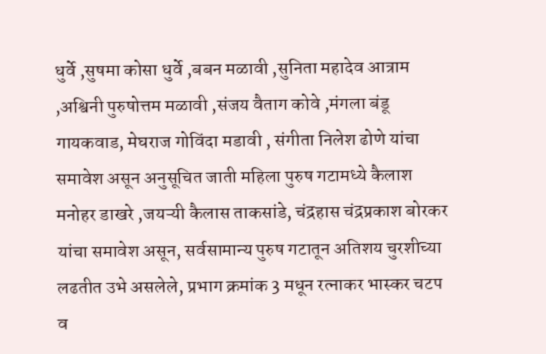धुर्वे ,सुषमा कोसा धुर्वे ,बबन मळावी ,सुनिता महादेव आत्राम ,अश्विनी पुरुषोत्तम मळावी ,संजय वैताग कोवे ,मंगला बंडू गायकवाड, मेघराज गोविंदा मडावी , संगीता निलेश ढोणे यांचा समावेश असून अनुसूचित जाती महिला पुरुष गटामध्ये कैलाश मनोहर डाखरे ,जयऱ्यी कैलास ताकसांडे, चंद्रहास चंद्रप्रकाश बोरकर यांचा समावेश असून, सर्वसामान्य पुरुष गटातून अतिशय चुरशीच्या लढतीत उभे असलेले, प्रभाग क्रमांक 3 मधून रत्नाकर भास्कर चटप व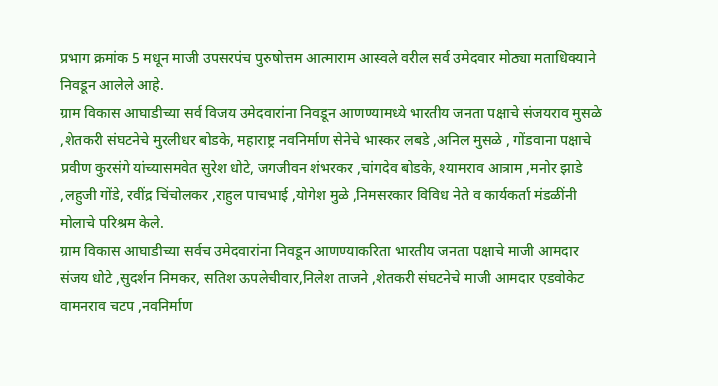प्रभाग क्रमांक 5 मधून माजी उपसरपंच पुरुषोत्तम आत्माराम आस्वले वरील सर्व उमेदवार मोठ्या मताधिक्याने निवडून आलेले आहे.
ग्राम विकास आघाडीच्या सर्व विजय उमेदवारांना निवडून आणण्यामध्ये भारतीय जनता पक्षाचे संजयराव मुसळे ,शेतकरी संघटनेचे मुरलीधर बोडके, महाराष्ट्र नवनिर्माण सेनेचे भास्कर लबडे ,अनिल मुसळे , गोंडवाना पक्षाचे प्रवीण कुरसंगे यांच्यासमवेत सुरेश धोटे, जगजीवन शंभरकर ,चांगदेव बोडके, श्यामराव आत्राम ,मनोर झाडे ,लहुजी गोंडे, रवींद्र चिंचोलकर ,राहुल पाचभाई ,योगेश मुळे ,निमसरकार विविध नेते व कार्यकर्ता मंडळींनी मोलाचे परिश्रम केले.
ग्राम विकास आघाडीच्या सर्वच उमेदवारांना निवडून आणण्याकरिता भारतीय जनता पक्षाचे माजी आमदार संजय धोटे ,सुदर्शन निमकर, सतिश ऊपलेचीवार,निलेश ताजने ,शेतकरी संघटनेचे माजी आमदार एडवोकेट वामनराव चटप ,नवनिर्माण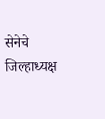सेनेचे जिल्हाध्यक्ष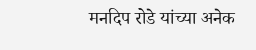मनदिप रोडे यांच्या अनेक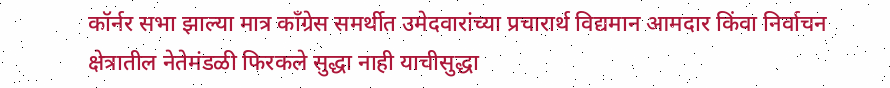कॉर्नर सभा झाल्या मात्र काँग्रेस समर्थीत उमेदवारांच्या प्रचारार्थ विद्यमान आमदार किंवा निर्वाचन क्षेत्रातील नेतेमंडळी फिरकले सुद्धा नाही याचीसुद्धा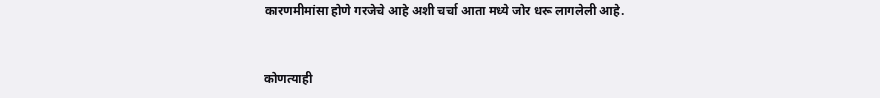कारणमीमांसा होणे गरजेचे आहे अशी चर्चा आता मध्ये जोर धरू लागलेली आहे.



कोणत्याही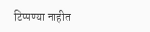टिप्पण्या नाहीत